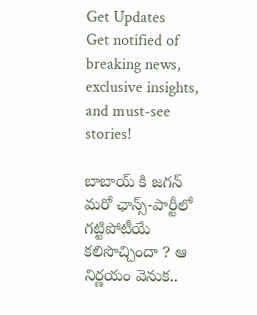Get Updates
Get notified of breaking news, exclusive insights, and must-see stories!

బాబాయ్ కి జగన్ మరో ఛాన్స్-పార్టీలో గట్టిపోటీయే కలిసొచ్చిందా ? ఆ నిర్ణయం వెనుక..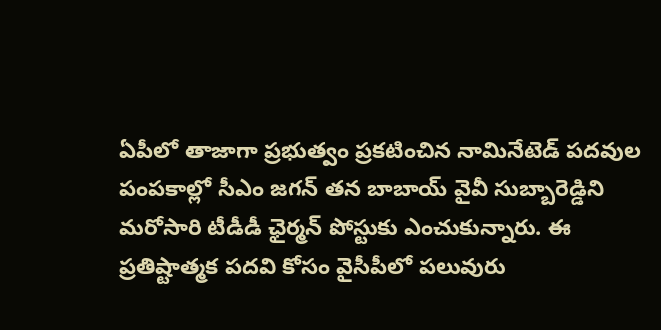ఏపీలో తాజాగా ప్రభుత్వం ప్రకటించిన నామినేటెడ్ పదవుల పంపకాల్లో సీఎం జగన్ తన బాబాయ్ వైవీ సుబ్బారెడ్డిని మరోసారి టీడీడీ ఛైర్మన్ పోస్టుకు ఎంచుకున్నారు. ఈ ప్రతిష్టాత్మక పదవి కోసం వైసీపీలో పలువురు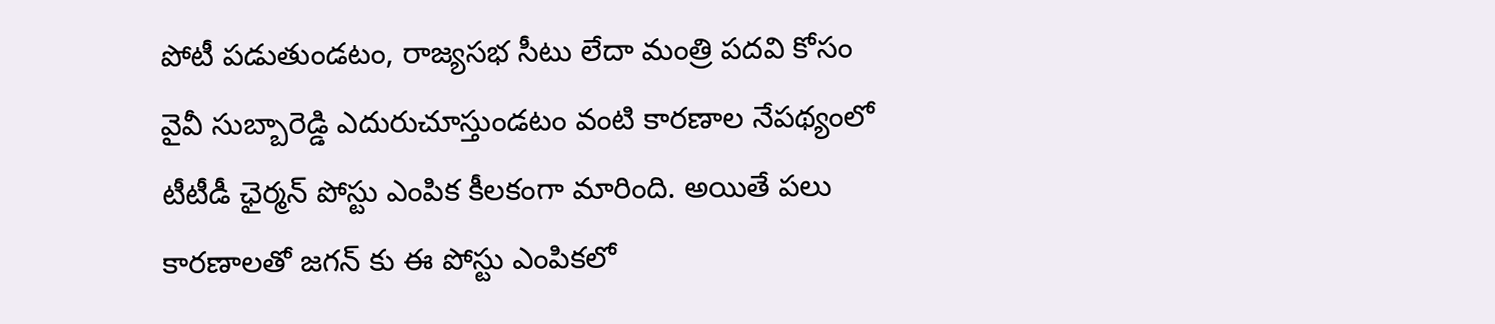పోటీ పడుతుండటం, రాజ్యసభ సీటు లేదా మంత్రి పదవి కోసం వైవీ సుబ్బారెడ్డి ఎదురుచూస్తుండటం వంటి కారణాల నేపథ్యంలో టీటీడీ ఛైర్మన్ పోస్టు ఎంపిక కీలకంగా మారింది. అయితే పలు కారణాలతో జగన్ కు ఈ పోస్టు ఎంపికలో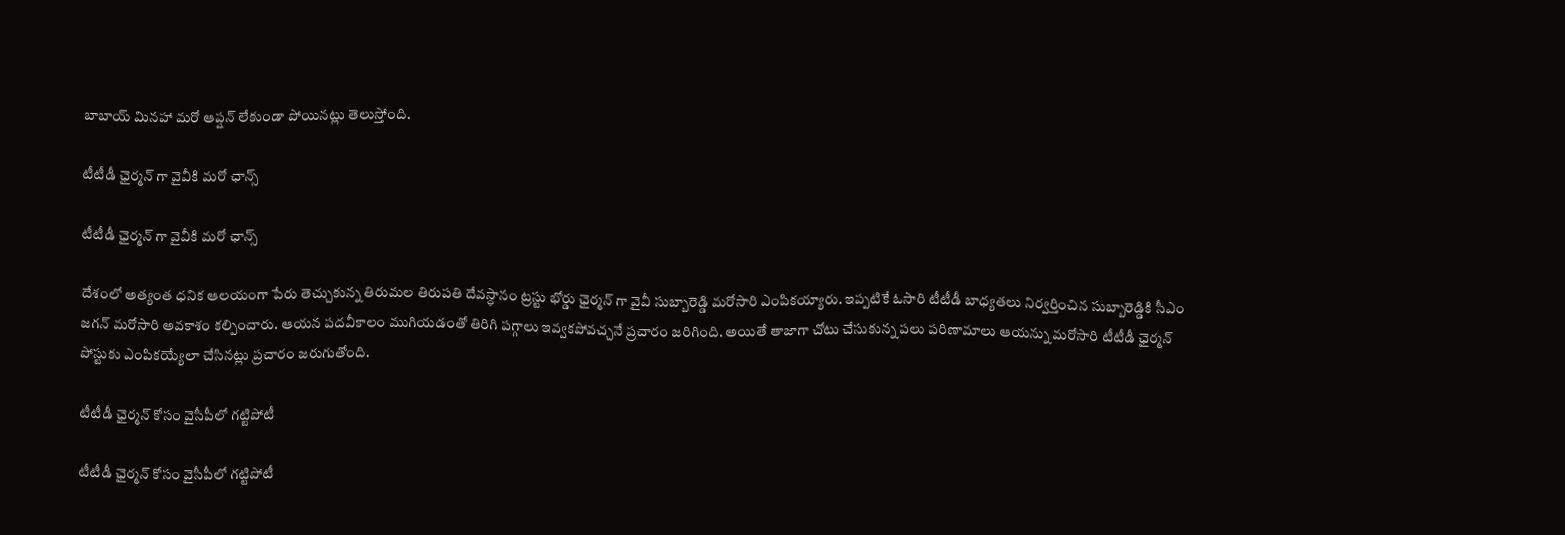బాబాయ్ మినహా మరో ఆప్షన్ లేకుండా పోయినట్లు తెలుస్తోంది.

టీటీడీ ఛైర్మన్ గా వైవీకి మరో ఛాన్స్

టీటీడీ ఛైర్మన్ గా వైవీకి మరో ఛాన్స్

దేశంలో అత్యంత ధనిక ఆలయంగా పేరు తెచ్చుకున్న తిరుమల తిరుపతి దేవస్ధానం ట్రస్టు భోర్డు ఛైర్మన్ గా వైవీ సుబ్బారెడ్డి మరోసారి ఎంపికయ్యారు. ఇప్పటికే ఓసారి టీటీడీ బాధ్యతలు నిర్వర్తించిన సుబ్బారెడ్డికి సీఎం జగన్ మరోసారి అవకాశం కల్పించారు. ఆయన పదవీకాలం ముగియడంతో తిరిగి పగ్గాలు ఇవ్వకపోవచ్చనే ప్రచారం జరిగింది. అయితే తాజాగా చోటు చేసుకున్న పలు పరిణామాలు ఆయన్ను మరోసారి టీటీడీ ఛైర్మన్ పోస్టుకు ఎంపికయ్యేలా చేసినట్లు ప్రచారం జరుగుతోంది.

టీటీడీ ఛైర్మన్ కోసం వైసీపీలో గట్టిపోటీ

టీటీడీ ఛైర్మన్ కోసం వైసీపీలో గట్టిపోటీ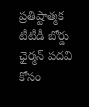ప్రతిష్టాత్మక టీటీడీ బోర్డు ఛైర్మన్ పదవి కోసం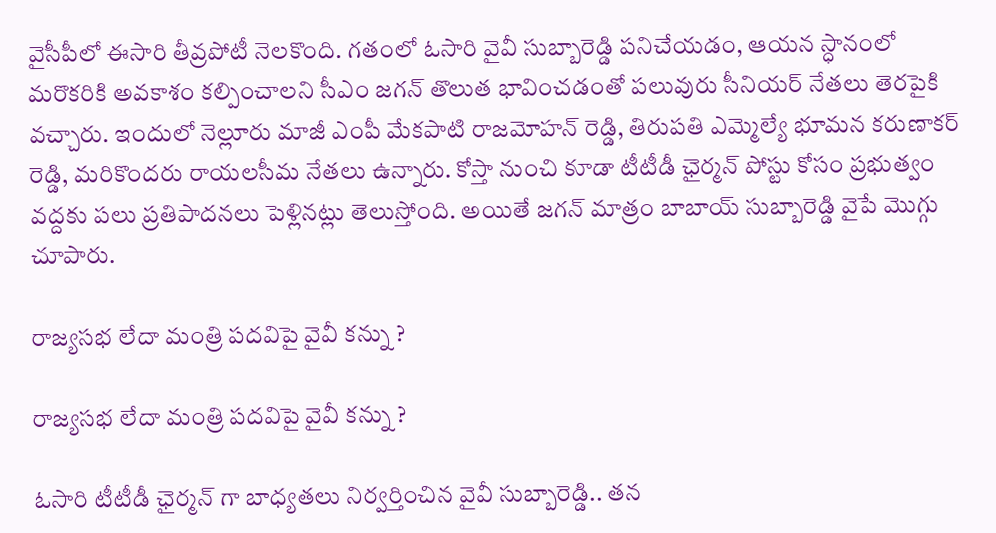వైసీపీలో ఈసారి తీవ్రపోటీ నెలకొంది. గతంలో ఓసారి వైవీ సుబ్బారెడ్డి పనిచేయడం, ఆయన స్ధానంలో మరొకరికి అవకాశం కల్పించాలని సీఎం జగన్ తొలుత భావించడంతో పలువురు సీనియర్ నేతలు తెరపైకి వచ్చారు. ఇందులో నెల్లూరు మాజీ ఎంపీ మేకపాటి రాజమోహన్ రెడ్డి, తిరుపతి ఎమ్మెల్యే భూమన కరుణాకర్ రెడ్డి, మరికొందరు రాయలసీమ నేతలు ఉన్నారు. కోస్తా నుంచి కూడా టీటీడీ ఛైర్మన్ పోస్టు కోసం ప్రభుత్వం వద్దకు పలు ప్రతిపాదనలు పెళ్లినట్లు తెలుస్తోంది. అయితే జగన్ మాత్రం బాబాయ్ సుబ్బారెడ్డి వైపే మొగ్గు చూపారు.

రాజ్యసభ లేదా మంత్రి పదవిపై వైవీ కన్ను ?

రాజ్యసభ లేదా మంత్రి పదవిపై వైవీ కన్ను ?

ఓసారి టీటీడీ ఛైర్మన్ గా బాధ్యతలు నిర్వర్తించిన వైవీ సుబ్బారెడ్డి.. తన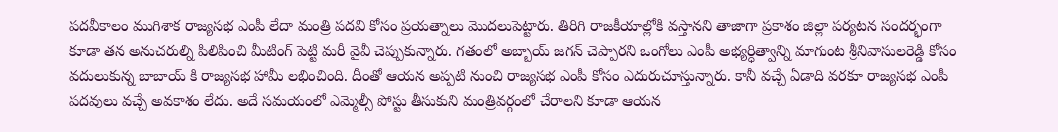పదవీకాలం ముగిశాక రాజ్యసభ ఎంపీ లేదా మంత్రి పదవి కోసం ప్రయత్నాలు మొదలుపెట్టారు. తిరిగి రాజకీయాల్లోకి వస్తానని తాజాగా ప్రకాశం జిల్లా పర్యటన సందర్భంగా కూడా తన అనుచరుల్ని పిలిపించి మీటింగ్ పెట్టి మరీ వైవీ చెప్పుకున్నారు. గతంలో అబ్బాయ్ జగన్ చెప్పారని ఒంగోలు ఎంపీ అభ్యర్ధిత్వాన్ని మాగుంట శ్రీనివాసులరెడ్డి కోసం వదులుకున్న బాబాయ్ కి రాజ్యసభ హామీ లభించింది. దీంతో ఆయన అప్పటి నుంచి రాజ్యసభ ఎంపీ కోసం ఎదురుచూస్తున్నారు. కానీ వచ్చే ఏడాది వరకూ రాజ్యసభ ఎంపీ పదవులు వచ్చే అవకాశం లేదు. అదే సమయంలో ఎమ్మెల్సీ పోస్టు తీసుకుని మంత్రివర్గంలో చేరాలని కూడా ఆయన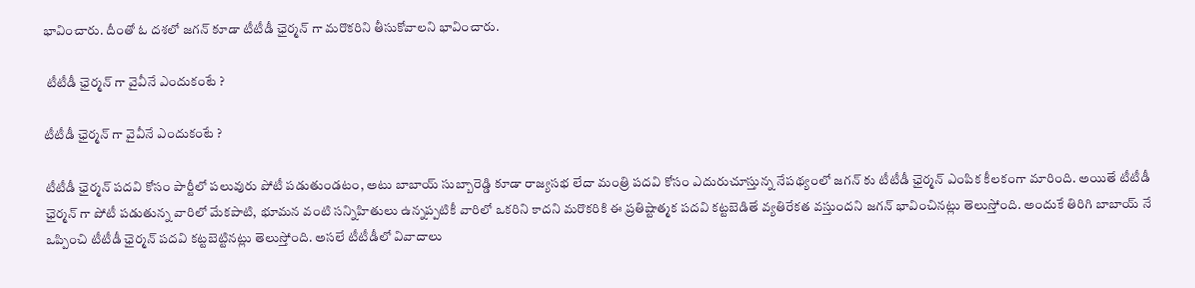భావించారు. దీంతో ఓ దశలో జగన్ కూడా టీటీడీ ఛైర్మన్ గా మరొకరిని తీసుకోవాలని భావించారు.

 టీటీడీ ఛైర్మన్ గా వైవీనే ఎందుకంటే ?

టీటీడీ ఛైర్మన్ గా వైవీనే ఎందుకంటే ?

టీటీడీ ఛైర్మన్ పదవి కోసం పార్టీలో పలువురు పోటీ పడుతుండటం, అటు బాబాయ్ సుబ్బారెడ్డి కూడా రాజ్యసభ లేదా మంత్రి పదవి కోసం ఎదురుచూస్తున్న నేపథ్యంలో జగన్ కు టీటీడీ ఛైర్మన్ ఎంపిక కీలకంగా మారింది. అయితే టీటీడీ ఛైర్మన్ గా పోటీ పడుతున్న వారిలో మేకపాటి, భూమన వంటి సన్నిహితులు ఉన్నప్పటికీ వారిలో ఒకరిని కాదని మరొకరికి ఈ ప్రతిష్టాత్మక పదవి కట్టబెడితే వ్యతిరేకత వస్తుందని జగన్ భావించినట్లు తెలుస్తోంది. అందుకే తిరిగి బాబాయ్ నే ఒప్పించి టీటీడీ ఛైర్మన్ పదవి కట్టబెట్టినట్లు తెలుస్తోంది. అసలే టీటీడీలో వివాదాలు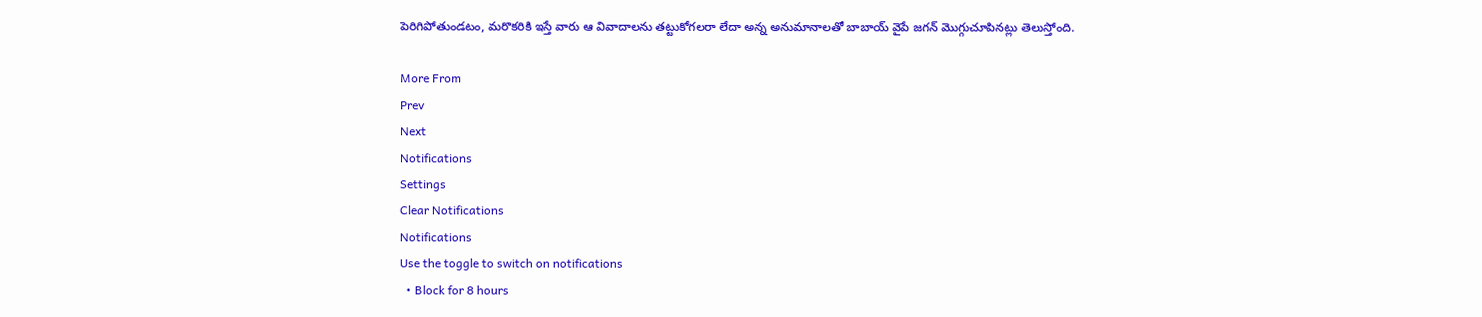పెరిగిపోతుండటం, మరొకరికి ఇస్తే వారు ఆ వివాదాలను తట్టుకోగలరా లేదా అన్న అనుమానాలతో బాబాయ్ వైపే జగన్ మొగ్గుచూపినట్లు తెలుస్తోంది.

More From
Prev
Next
Notifications
Settings
Clear Notifications
Notifications
Use the toggle to switch on notifications
  • Block for 8 hours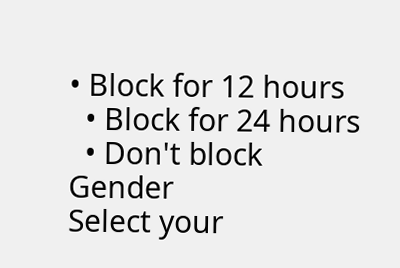• Block for 12 hours
  • Block for 24 hours
  • Don't block
Gender
Select your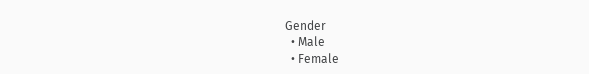Gender
  • Male
  • Female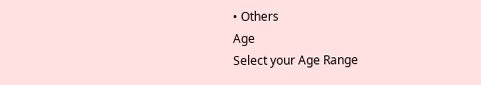• Others
Age
Select your Age Range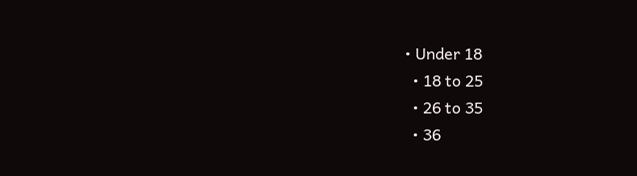• Under 18
  • 18 to 25
  • 26 to 35
  • 36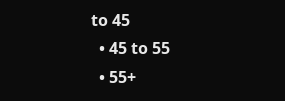to 45
  • 45 to 55
  • 55+